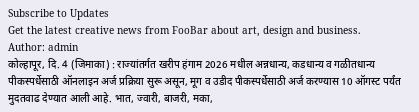Subscribe to Updates
Get the latest creative news from FooBar about art, design and business.
Author: admin
कोल्हापूर, दि. 4 (जिमाका) : राज्यांतर्गत खरीप हंगाम 2026 मधील अन्नधान्य, कडधान्य व गळीतधान्य पीकस्पर्धेसाठी ऑनलाइन अर्ज प्रक्रिया सुरू असून, मूग व उडीद पीकस्पर्धेसाठी अर्ज करण्यास 10 ऑगस्ट पर्यंत मुदतवाढ देण्यात आली आहे. भात, ज्वारी, बाजरी, मका,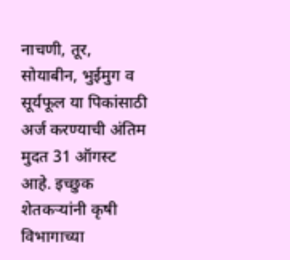नाचणी, तूर, सोयाबीन, भुईमुग व सूर्यफूल या पिकांसाठी अर्ज करण्याची अंतिम मुदत 31 ऑगस्ट आहे. इच्छुक शेतकऱ्यांनी कृषी विभागाच्या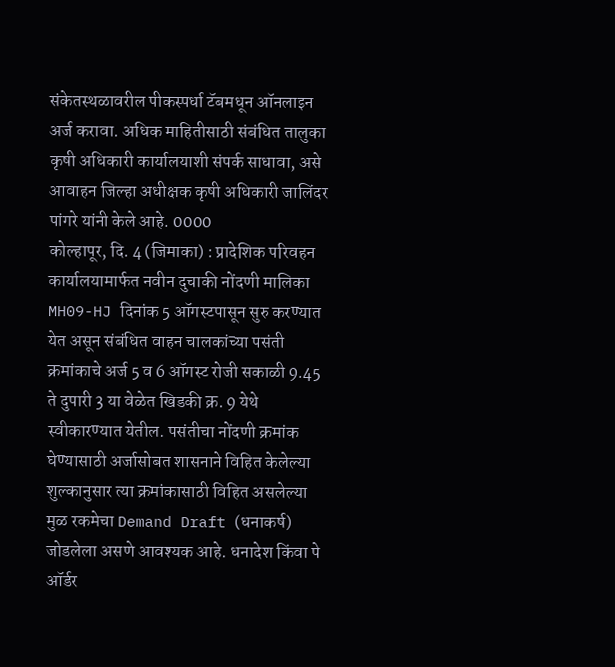संकेतस्थळावरील पीकस्पर्धा टॅबमधून ऑनलाइन अर्ज करावा. अधिक माहितीसाठी संबंधित तालुका कृषी अधिकारी कार्यालयाशी संपर्क साधावा, असे आवाहन जिल्हा अधीक्षक कृषी अधिकारी जालिंदर पांगरे यांनी केले आहे. 0000
कोल्हापूर, दि. 4 (जिमाका) : प्रादेशिक परिवहन कार्यालयामार्फत नवीन दुचाकी नोंदणी मालिका MH09-HJ दिनांक 5 ऑगस्टपासून सुरु करण्यात येत असून संबंधित वाहन चालकांच्या पसंती क्रमांकाचे अर्ज 5 व 6 ऑगस्ट रोजी सकाळी 9.45 ते दुपारी 3 या वेळेत खिडकी क्र. 9 येथे स्वीकारण्यात येतील. पसंतीचा नोंदणी क्रमांक घेण्यासाठी अर्जासोबत शासनाने विहित केलेल्या शुल्कानुसार त्या क्रमांकासाठी विहित असलेल्या मुळ रकमेचा Demand Draft (धनाकर्ष) जोडलेला असणे आवश्यक आहे. धनादेश किंवा पे ऑर्डर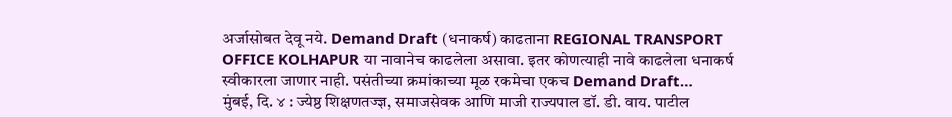अर्जासोबत देवू नये. Demand Draft (धनाकर्ष) काढताना REGIONAL TRANSPORT OFFICE KOLHAPUR या नावानेच काढलेला असावा. इतर कोणत्याही नावे काढलेला धनाकर्ष स्वीकारला जाणार नाही. पसंतीच्या क्रमांकाच्या मूळ रकमेचा एकच Demand Draft…
मुंबई, दि. ४ : ज्येष्ठ शिक्षणतज्ज्ञ, समाजसेवक आणि माजी राज्यपाल डॉ. डी. वाय. पाटील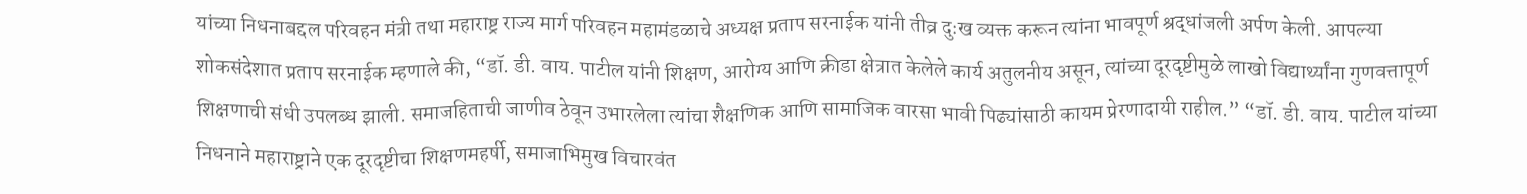यांच्या निधनाबद्दल परिवहन मंत्री तथा महाराष्ट्र राज्य मार्ग परिवहन महामंडळाचे अध्यक्ष प्रताप सरनाईक यांनी तीव्र दुःख व्यक्त करून त्यांना भावपूर्ण श्रद्धांजली अर्पण केली. आपल्या शोकसंदेशात प्रताप सरनाईक म्हणाले की, “डॉ. डी. वाय. पाटील यांनी शिक्षण, आरोग्य आणि क्रीडा क्षेत्रात केलेले कार्य अतुलनीय असून, त्यांच्या दूरदृष्टीमुळे लाखो विद्यार्थ्यांना गुणवत्तापूर्ण शिक्षणाची संधी उपलब्ध झाली. समाजहिताची जाणीव ठेवून उभारलेला त्यांचा शैक्षणिक आणि सामाजिक वारसा भावी पिढ्यांसाठी कायम प्रेरणादायी राहील.” “डॉ. डी. वाय. पाटील यांच्या निधनाने महाराष्ट्राने एक दूरदृष्टीचा शिक्षणमहर्षी, समाजाभिमुख विचारवंत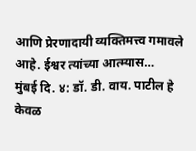आणि प्रेरणादायी व्यक्तिमत्त्व गमावले आहे. ईश्वर त्यांच्या आत्म्यास…
मुंबई दि. ४: डॉ. डी. वाय. पाटील हे केवळ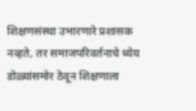शिक्षणसंस्था उभारणारे प्रशासक नव्हते, तर समाजपरिवर्तनाचे ध्येय डोळ्यांसमोर ठेवून शिक्षणाला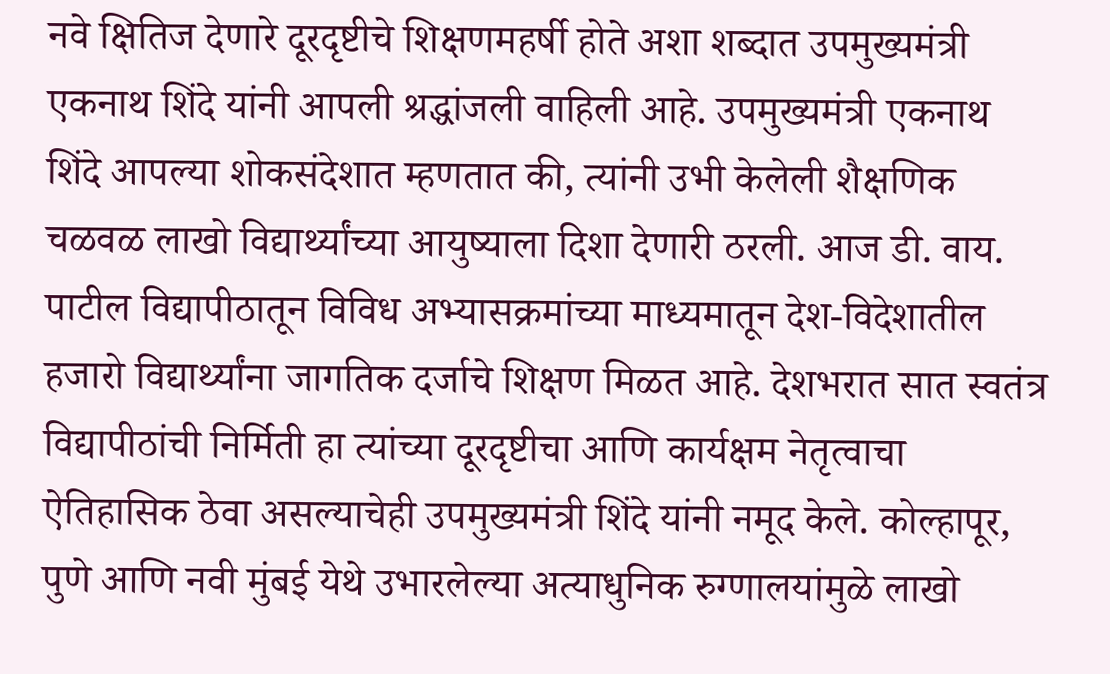नवे क्षितिज देणारे दूरदृष्टीचे शिक्षणमहर्षी होते अशा शब्दात उपमुख्यमंत्री एकनाथ शिंदे यांनी आपली श्रद्धांजली वाहिली आहे. उपमुख्यमंत्री एकनाथ शिंदे आपल्या शोकसंदेशात म्हणतात की, त्यांनी उभी केलेली शैक्षणिक चळवळ लाखो विद्यार्थ्यांच्या आयुष्याला दिशा देणारी ठरली. आज डी. वाय. पाटील विद्यापीठातून विविध अभ्यासक्रमांच्या माध्यमातून देश-विदेशातील हजारो विद्यार्थ्यांना जागतिक दर्जाचे शिक्षण मिळत आहे. देशभरात सात स्वतंत्र विद्यापीठांची निर्मिती हा त्यांच्या दूरदृष्टीचा आणि कार्यक्षम नेतृत्वाचा ऐतिहासिक ठेवा असल्याचेही उपमुख्यमंत्री शिंदे यांनी नमूद केले. कोल्हापूर, पुणे आणि नवी मुंबई येथे उभारलेल्या अत्याधुनिक रुग्णालयांमुळे लाखो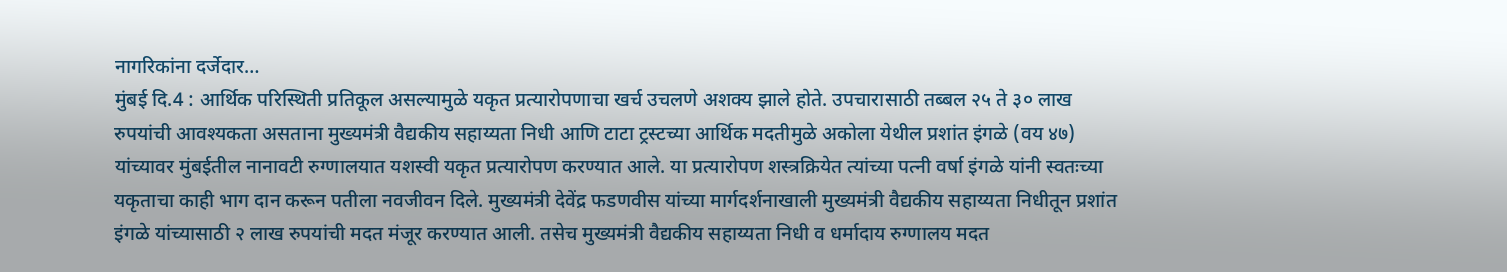नागरिकांना दर्जेदार…
मुंबई दि.4 : आर्थिक परिस्थिती प्रतिकूल असल्यामुळे यकृत प्रत्यारोपणाचा खर्च उचलणे अशक्य झाले होते. उपचारासाठी तब्बल २५ ते ३० लाख रुपयांची आवश्यकता असताना मुख्यमंत्री वैद्यकीय सहाय्यता निधी आणि टाटा ट्रस्टच्या आर्थिक मदतीमुळे अकोला येथील प्रशांत इंगळे (वय ४७) यांच्यावर मुंबईतील नानावटी रुग्णालयात यशस्वी यकृत प्रत्यारोपण करण्यात आले. या प्रत्यारोपण शस्त्रक्रियेत त्यांच्या पत्नी वर्षा इंगळे यांनी स्वतःच्या यकृताचा काही भाग दान करून पतीला नवजीवन दिले. मुख्यमंत्री देवेंद्र फडणवीस यांच्या मार्गदर्शनाखाली मुख्यमंत्री वैद्यकीय सहाय्यता निधीतून प्रशांत इंगळे यांच्यासाठी २ लाख रुपयांची मदत मंजूर करण्यात आली. तसेच मुख्यमंत्री वैद्यकीय सहाय्यता निधी व धर्मादाय रुग्णालय मदत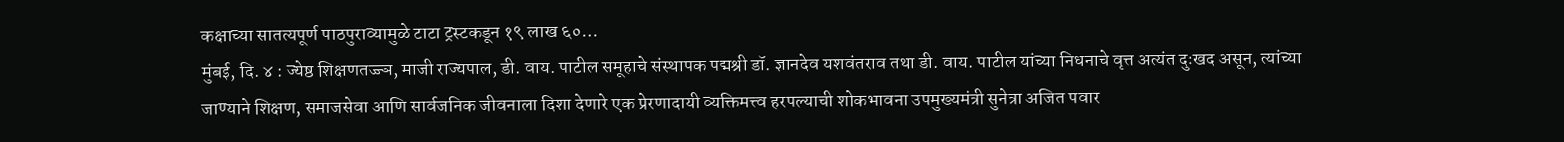कक्षाच्या सातत्यपूर्ण पाठपुराव्यामुळे टाटा ट्रस्टकडून १९ लाख ६०…
मुंबई, दि. ४ : ज्येष्ठ शिक्षणतज्ज्ञ, माजी राज्यपाल, डी. वाय. पाटील समूहाचे संस्थापक पद्मश्री डॉ. ज्ञानदेव यशवंतराव तथा डी. वाय. पाटील यांच्या निधनाचे वृत्त अत्यंत दुःखद असून, त्यांच्या जाण्याने शिक्षण, समाजसेवा आणि सार्वजनिक जीवनाला दिशा देणारे एक प्रेरणादायी व्यक्तिमत्त्व हरपल्याची शोकभावना उपमुख्यमंत्री सुनेत्रा अजित पवार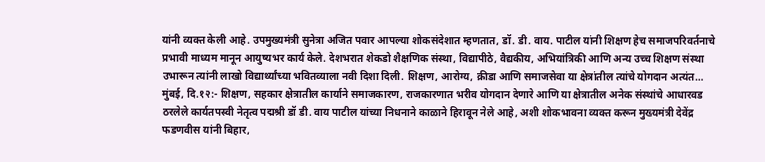यांनी व्यक्त केली आहे. उपमुख्यमंत्री सुनेत्रा अजित पवार आपल्या शोकसंदेशात म्हणतात, डॉ. डी. वाय. पाटील यांनी शिक्षण हेच समाजपरिवर्तनाचे प्रभावी माध्यम मानून आयुष्यभर कार्य केले. देशभरात शेकडो शैक्षणिक संस्था, विद्यापीठे, वैद्यकीय, अभियांत्रिकी आणि अन्य उच्च शिक्षण संस्था उभारून त्यांनी लाखो विद्यार्थ्यांच्या भवितव्याला नवी दिशा दिली. शिक्षण, आरोग्य, क्रीडा आणि समाजसेवा या क्षेत्रांतील त्यांचे योगदान अत्यंत…
मुंबई, दि.१२:- शिक्षण, सहकार क्षेत्रातील कार्याने समाजकारण, राजकारणात भरीव योगदान देणारे आणि या क्षेत्रातील अनेक संस्थांचे आधारवड ठरलेले कार्यतपस्वी नेतृत्व पद्मश्री डॉ डी. वाय पाटील यांच्या निधनाने काळाने हिरावून नेले आहे, अशी शोकभावना व्यक्त करून मुख्यमंत्री देवेंद्र फडणवीस यांनी बिहार,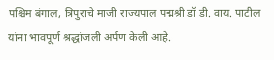पश्चिम बंगाल, त्रिपुराचे माजी राज्यपाल पद्मश्री डॉ डी. वाय. पाटील यांना भावपूर्ण श्रद्धांजली अर्पण केली आहे.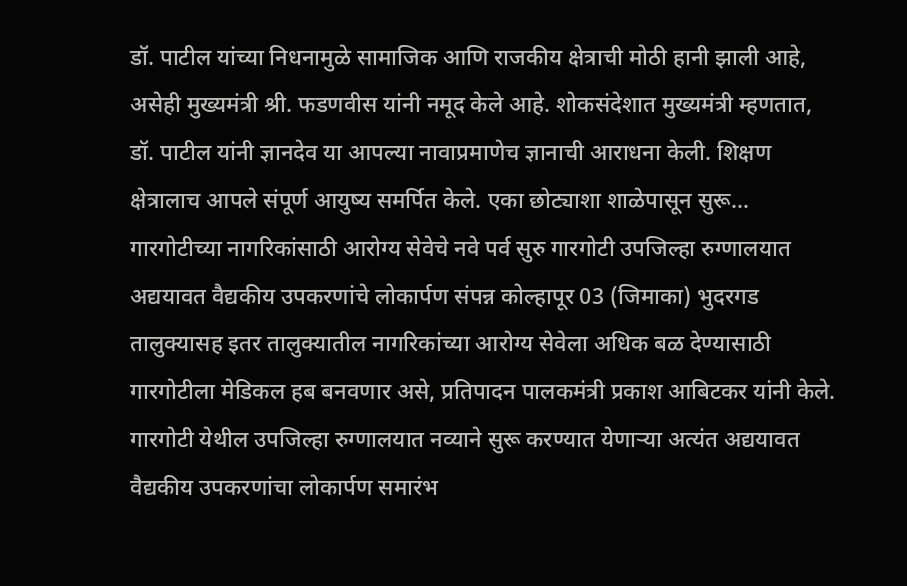डॉ. पाटील यांच्या निधनामुळे सामाजिक आणि राजकीय क्षेत्राची मोठी हानी झाली आहे, असेही मुख्यमंत्री श्री. फडणवीस यांनी नमूद केले आहे. शोकसंदेशात मुख्यमंत्री म्हणतात, डॉ. पाटील यांनी ज्ञानदेव या आपल्या नावाप्रमाणेच ज्ञानाची आराधना केली. शिक्षण क्षेत्रालाच आपले संपूर्ण आयुष्य समर्पित केले. एका छोट्याशा शाळेपासून सुरू…
गारगोटीच्या नागरिकांसाठी आरोग्य सेवेचे नवे पर्व सुरु गारगोटी उपजिल्हा रुग्णालयात अद्ययावत वैद्यकीय उपकरणांचे लोकार्पण संपन्न कोल्हापूर 03 (जिमाका) भुदरगड तालुक्यासह इतर तालुक्यातील नागरिकांच्या आरोग्य सेवेला अधिक बळ देण्यासाठी गारगोटीला मेडिकल हब बनवणार असे, प्रतिपादन पालकमंत्री प्रकाश आबिटकर यांनी केले. गारगोटी येथील उपजिल्हा रुग्णालयात नव्याने सुरू करण्यात येणाऱ्या अत्यंत अद्ययावत वैद्यकीय उपकरणांचा लोकार्पण समारंभ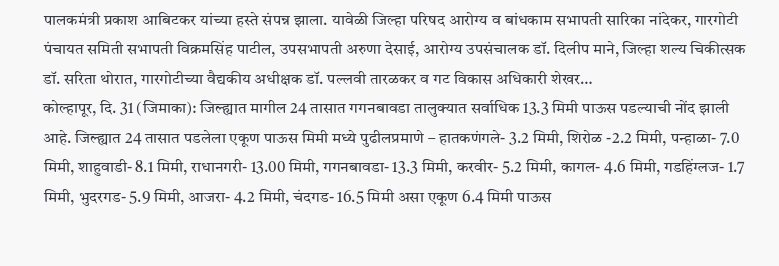पालकमंत्री प्रकाश आबिटकर यांच्या हस्ते संपन्न झाला. यावेळी जिल्हा परिषद आरोग्य व बांधकाम सभापती सारिका नांदेकर, गारगोटी पंचायत समिती सभापती विक्रमसिंह पाटील, उपसभापती अरुणा देसाई, आरोग्य उपसंचालक डॉ. दिलीप माने, जिल्हा शल्य चिकीत्सक डॉ. सरिता थोरात, गारगोटीच्या वैद्यकीय अधीक्षक डॉ. पल्लवी तारळकर व गट विकास अधिकारी शेखर…
कोल्हापूर, दि. 31 (जिमाका): जिल्ह्यात मागील 24 तासात गगनबावडा तालुक्यात सर्वाधिक 13.3 मिमी पाऊस पडल्याची नोंद झाली आहे. जिल्ह्यात 24 तासात पडलेला एकूण पाऊस मिमी मध्ये पुढीलप्रमाणे – हातकणंगले- 3.2 मिमी, शिरोळ -2.2 मिमी, पन्हाळा- 7.0 मिमी, शाहुवाडी- 8.1 मिमी, राधानगरी- 13.00 मिमी, गगनबावडा- 13.3 मिमी, करवीर- 5.2 मिमी, कागल- 4.6 मिमी, गडहिंग्लज- 1.7 मिमी, भुदरगड- 5.9 मिमी, आजरा- 4.2 मिमी, चंदगड- 16.5 मिमी असा एकूण 6.4 मिमी पाऊस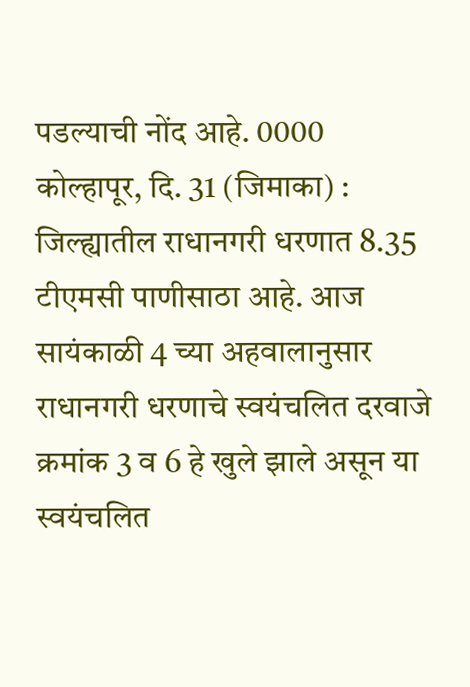पडल्याची नोंद आहे. 0000
कोल्हापूर, दि. 31 (जिमाका) : जिल्ह्यातील राधानगरी धरणात 8.35 टीएमसी पाणीसाठा आहे. आज सायंकाळी 4 च्या अहवालानुसार राधानगरी धरणाचे स्वयंचलित दरवाजे क्रमांक 3 व 6 हे खुले झाले असून या स्वयंचलित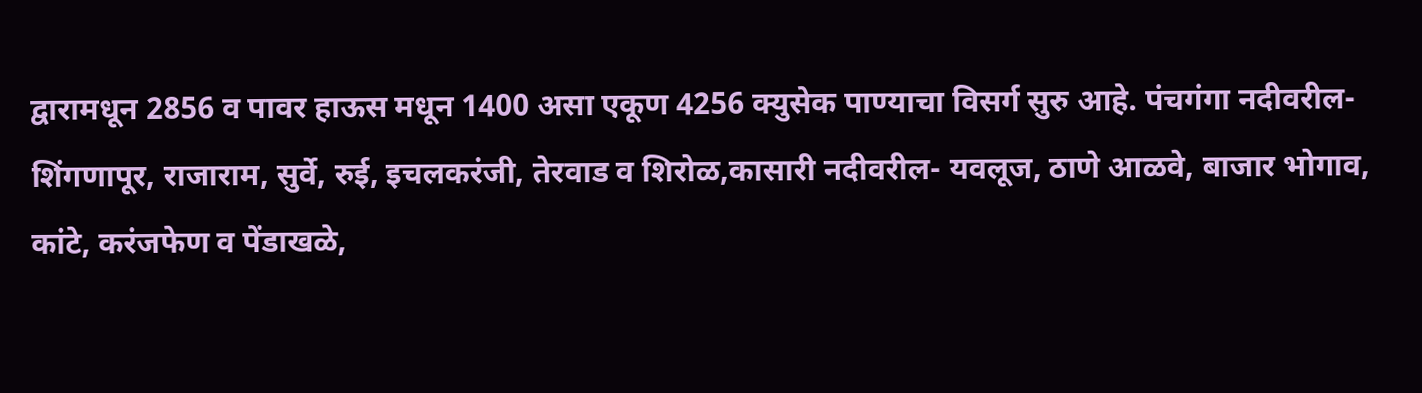द्वारामधून 2856 व पावर हाऊस मधून 1400 असा एकूण 4256 क्युसेक पाण्याचा विसर्ग सुरु आहे. पंचगंगा नदीवरील- शिंगणापूर, राजाराम, सुर्वे, रुई, इचलकरंजी, तेरवाड व शिरोळ,कासारी नदीवरील- यवलूज, ठाणे आळवे, बाजार भोगाव, कांटे, करंजफेण व पेंडाखळे,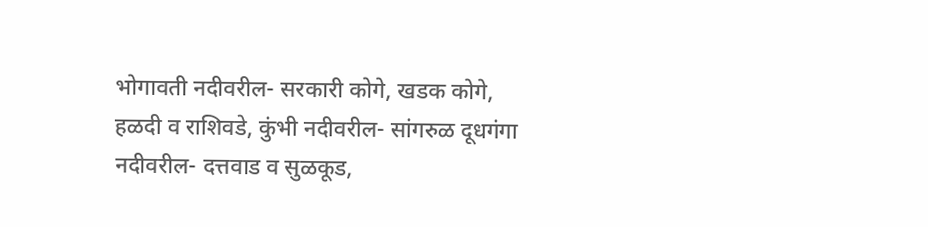भोगावती नदीवरील- सरकारी कोगे, खडक कोगे, हळदी व राशिवडे, कुंभी नदीवरील- सांगरुळ दूधगंगा नदीवरील- दत्तवाड व सुळकूड,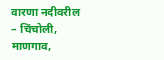वारणा नदीवरील – चिंचोली, माणगाव,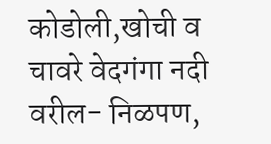कोडोली,खोची व चावरे वेदगंगा नदी वरील- निळपण,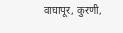वाघापूर, कुरणी,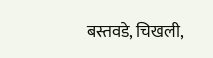बस्तवडे, चिखली,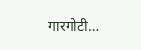गारगोटी…